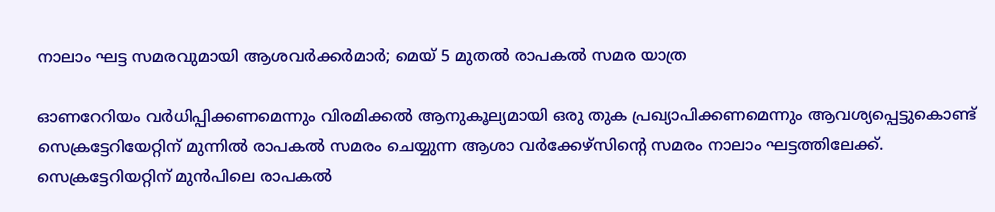നാലാം ഘട്ട സമരവുമായി ആശവര്‍ക്കര്‍മാര്‍; മെയ് 5 മുതല്‍ രാപകല്‍ സമര യാത്ര

ഓണറേറിയം വര്‍ധിപ്പിക്കണമെന്നും വിരമിക്കല്‍ ആനുകൂല്യമായി ഒരു തുക പ്രഖ്യാപിക്കണമെന്നും ആവശ്യപ്പെട്ടുകൊണ്ട് സെക്രട്ടേറിയേറ്റിന് മുന്നില്‍ രാപകല്‍ സമരം ചെയ്യുന്ന ആശാ വര്‍ക്കേഴ്‌സിന്റെ സമരം നാലാം ഘട്ടത്തിലേക്ക്. സെക്രട്ടേറിയറ്റിന് മുന്‍പിലെ രാപകല്‍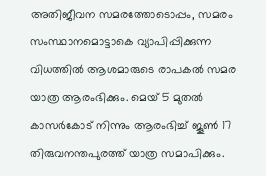അതിജീവന സമരത്തോടൊപ്പം, സമരം സംസ്ഥാനമൊട്ടാകെ വ്യാപിപ്പിക്കുന്ന വിധത്തില്‍ ആശമാരുടെ രാപകല്‍ സമര യാത്ര ആരംഭിക്കും. മെയ് 5 മുതല്‍ കാസര്‍കോട് നിന്നും ആരംഭിച്ച് ജൂണ്‍ 17 തിരുവനന്തപുരത്ത് യാത്ര സമാപിക്കും.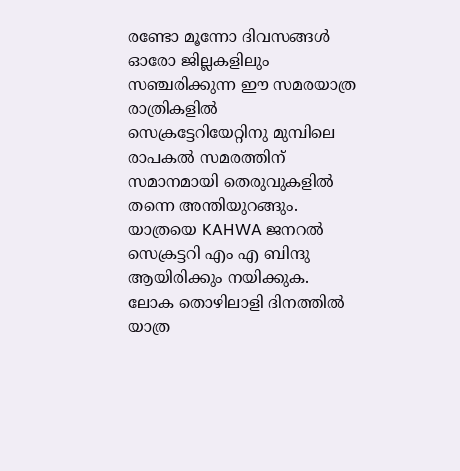രണ്ടോ മൂന്നോ ദിവസങ്ങള്‍ ഓരോ ജില്ലകളിലും സഞ്ചരിക്കുന്ന ഈ സമരയാത്ര രാത്രികളില്‍ സെക്രട്ടേറിയേറ്റിനു മുമ്പിലെ രാപകല്‍ സമരത്തിന് സമാനമായി തെരുവുകളില്‍ തന്നെ അന്തിയുറങ്ങും. യാത്രയെ KAHWA ജനറല്‍ സെക്രട്ടറി എം എ ബിന്ദു ആയിരിക്കും നയിക്കുക. ലോക തൊഴിലാളി ദിനത്തില്‍ യാത്ര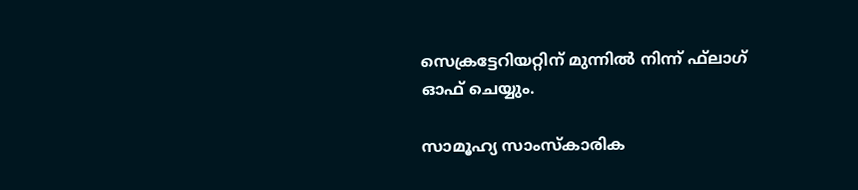സെക്രട്ടേറിയറ്റിന് മുന്നില്‍ നിന്ന് ഫ്‌ലാഗ് ഓഫ് ചെയ്യും.

സാമൂഹ്യ സാംസ്‌കാരിക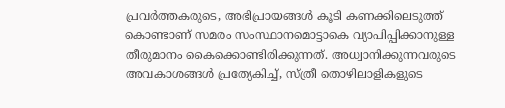പ്രവര്‍ത്തകരുടെ, അഭിപ്രായങ്ങള്‍ കൂടി കണക്കിലെടുത്ത് കൊണ്ടാണ് സമരം സംസ്ഥാനമൊട്ടാകെ വ്യാപിപ്പിക്കാനുള്ള തീരുമാനം കൈക്കൊണ്ടിരിക്കുന്നത്. അധ്വാനിക്കുന്നവരുടെ അവകാശങ്ങള്‍ പ്രത്യേകിച്ച്, സ്ത്രീ തൊഴിലാളികളുടെ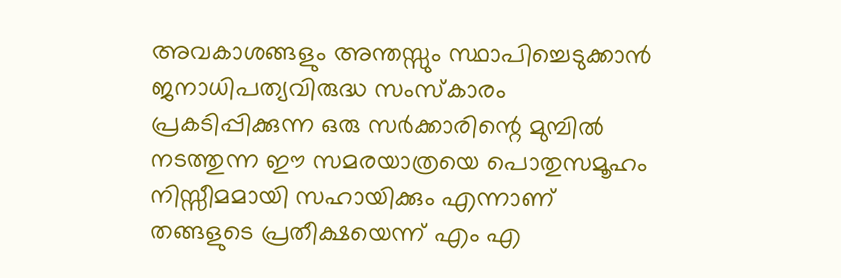അവകാശങ്ങളും അന്തസ്സും സ്ഥാപിച്ചെടുക്കാന്‍ ജനാധിപത്യവിരുദ്ധ സംസ്‌കാരം പ്രകടിപ്പിക്കുന്ന ഒരു സര്‍ക്കാരിന്റെ മുമ്പില്‍ നടത്തുന്ന ഈ സമരയാത്രയെ പൊതുസമൂഹം നിസ്സീമമായി സഹായിക്കും എന്നാണ് തങ്ങളുടെ പ്രതീക്ഷയെന്ന് എം എ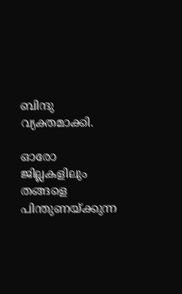ബിന്ദു വ്യക്തമാക്കി.

ഓരോ ജില്ലകളിലും തങ്ങളെ പിന്തുണയ്ക്കുന്ന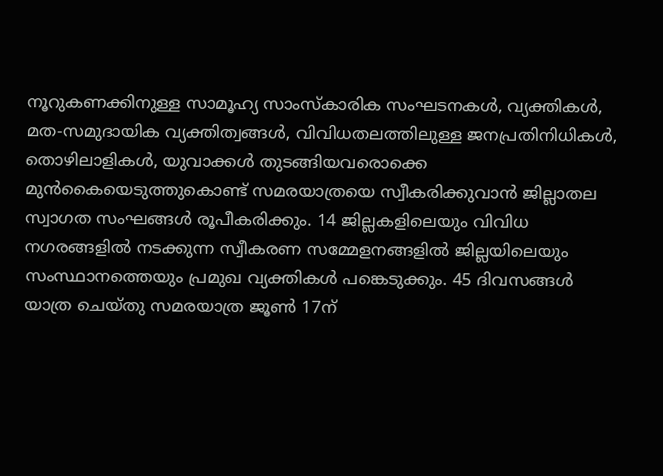നൂറുകണക്കിനുള്ള സാമൂഹ്യ സാംസ്‌കാരിക സംഘടനകള്‍, വ്യക്തികള്‍, മത-സമുദായിക വ്യക്തിത്വങ്ങള്‍, വിവിധതലത്തിലുള്ള ജനപ്രതിനിധികള്‍, തൊഴിലാളികള്‍, യുവാക്കള്‍ തുടങ്ങിയവരൊക്കെ മുന്‍കൈയെടുത്തുകൊണ്ട് സമരയാത്രയെ സ്വീകരിക്കുവാന്‍ ജില്ലാതല സ്വാഗത സംഘങ്ങള്‍ രൂപീകരിക്കും. 14 ജില്ലകളിലെയും വിവിധ നഗരങ്ങളില്‍ നടക്കുന്ന സ്വീകരണ സമ്മേളനങ്ങളില്‍ ജില്ലയിലെയും സംസ്ഥാനത്തെയും പ്രമുഖ വ്യക്തികള്‍ പങ്കെടുക്കും. 45 ദിവസങ്ങള്‍ യാത്ര ചെയ്തു സമരയാത്ര ജൂണ്‍ 17ന്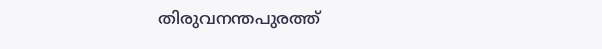തിരുവനന്തപുരത്ത്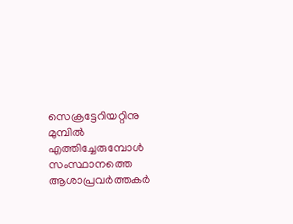സെക്രട്ടേറിയറ്റിനു മുമ്പില്‍ എത്തിച്ചേരുമ്പോള്‍ സംസ്ഥാനത്തെ ആശാപ്രവര്‍ത്തകര്‍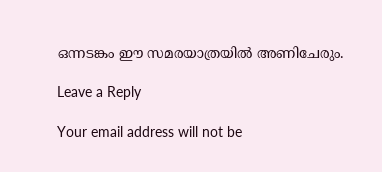ഒന്നടങ്കം ഈ സമരയാത്രയില്‍ അണിചേരും.

Leave a Reply

Your email address will not be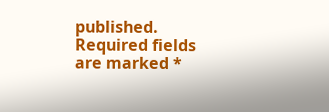published. Required fields are marked *